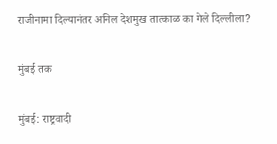राजीनामा दिल्यानंतर अनिल देशमुख तात्काळ का गेले दिल्लीला?

मुंबई तक

मुंबई: राष्ट्रवादी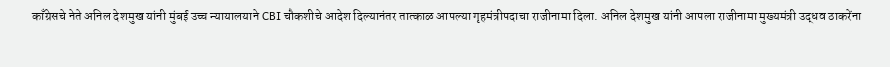काँग्रेसचे नेते अनिल देशमुख यांनी मुंबई उच्च न्यायालयाने CBI चौकशीचे आदेश दिल्यानंतर तात्काळ आपल्या गृहमंत्रीपदाचा राजीनामा दिला. अनिल देशमुख यांनी आपला राजीनामा मुख्यमंत्री उद्धव ठाकरेंना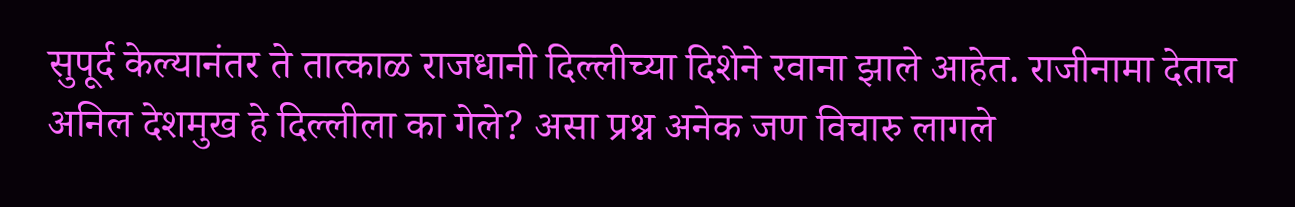सुपूर्द केल्यानंतर ते तात्काळ राजधानी दिल्लीच्या दिशेने रवाना झाले आहेत. राजीनामा देताच अनिल देशमुख हे दिल्लीला का गेले? असा प्रश्न अनेक जण विचारु लागले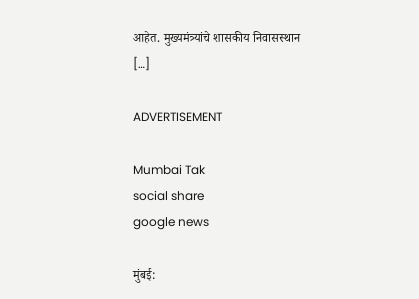आहेत. मुख्यमंत्र्यांचे शासकीय निवासस्थान […]

ADVERTISEMENT

Mumbai Tak
social share
google news

मुंबई: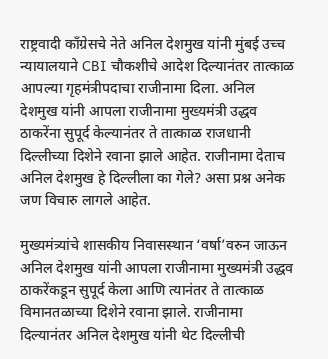राष्ट्रवादी काँग्रेसचे नेते अनिल देशमुख यांनी मुंबई उच्च न्यायालयाने CBI चौकशीचे आदेश दिल्यानंतर तात्काळ आपल्या गृहमंत्रीपदाचा राजीनामा दिला. अनिल देशमुख यांनी आपला राजीनामा मुख्यमंत्री उद्धव ठाकरेंना सुपूर्द केल्यानंतर ते तात्काळ राजधानी दिल्लीच्या दिशेने रवाना झाले आहेत. राजीनामा देताच अनिल देशमुख हे दिल्लीला का गेले? असा प्रश्न अनेक जण विचारु लागले आहेत.

मुख्यमंत्र्यांचे शासकीय निवासस्थान ‘वर्षा’वरुन जाऊन अनिल देशमुख यांनी आपला राजीनामा मुख्यमंत्री उद्धव ठाकरेंकडून सुपूर्द केला आणि त्यानंतर ते तात्काळ विमानतळाच्या दिशेने रवाना झाले. राजीनामा दिल्यानंतर अनिल देशमुख यांनी थेट दिल्लीची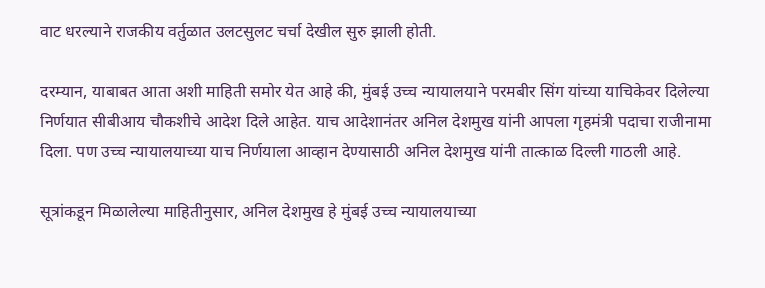वाट धरल्याने राजकीय वर्तुळात उलटसुलट चर्चा देखील सुरु झाली होती.

दरम्यान, याबाबत आता अशी माहिती समोर येत आहे की, मुंबई उच्च न्यायालयाने परमबीर सिंग यांच्या याचिकेवर दिलेल्या निर्णयात सीबीआय चौकशीचे आदेश दिले आहेत. याच आदेशानंतर अनिल देशमुख यांनी आपला गृहमंत्री पदाचा राजीनामा दिला. पण उच्च न्यायालयाच्या याच निर्णयाला आव्हान देण्यासाठी अनिल देशमुख यांनी तात्काळ दिल्ली गाठली आहे.

सूत्रांकडून मिळालेल्या माहितीनुसार, अनिल देशमुख हे मुंबई उच्च न्यायालयाच्या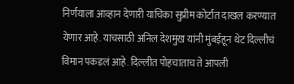निर्णयाला आव्हान देणारी याचिका सुप्रीम कोर्टात दाखल करण्यात येणार आहे. याचसाठी अनिल देशमुख यांनी मुंबईहून थेट दिल्लीचं विमान पकडलं आहे. दिल्लीत पोहचाताच ते आपली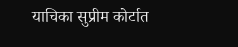याचिका सुप्रीम कोर्टात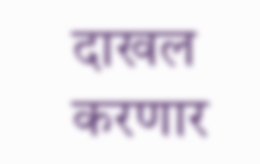दाखल करणार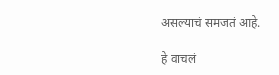असल्याचं समजतं आहे.

हे वाचलं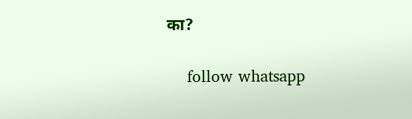का?

    follow whatsapp